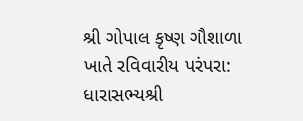શ્રી ગોપાલ કૃષ્ણ ગૌશાળા ખાતે રવિવારીય પરંપરા: ધારાસભ્યશ્રી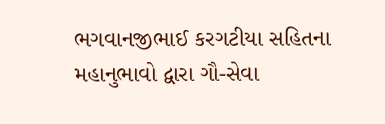ભગવાનજીભાઈ કરગટીયા સહિતના મહાનુભાવો દ્વારા ગૌ-સેવા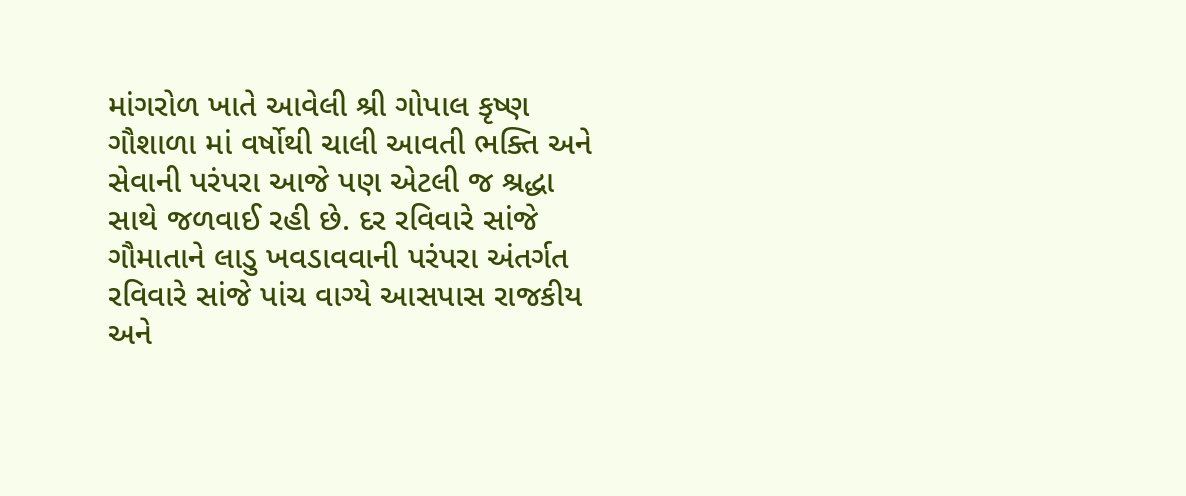માંગરોળ ખાતે આવેલી શ્રી ગોપાલ કૃષ્ણ ગૌશાળા માં વર્ષોથી ચાલી આવતી ભક્તિ અને સેવાની પરંપરા આજે પણ એટલી જ શ્રદ્ધા સાથે જળવાઈ રહી છે. દર રવિવારે સાંજે ગૌમાતાને લાડુ ખવડાવવાની પરંપરા અંતર્ગત રવિવારે સાંજે પાંચ વાગ્યે આસપાસ રાજકીય અને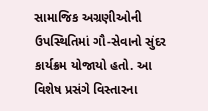સામાજિક અગ્રણીઓની ઉપસ્થિતિમાં ગૌ-સેવાનો સુંદર કાર્યક્રમ યોજાયો હતો. આ વિશેષ પ્રસંગે વિસ્તારના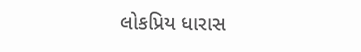લોકપ્રિય ધારાસ